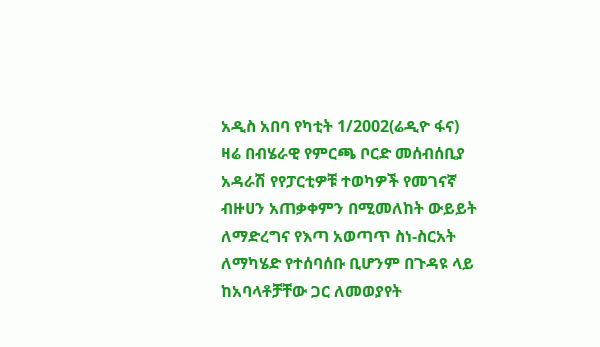አዲስ አበባ የካቲት 1/2002(ሬዲዮ ፋና) ዛሬ በብሄራዊ የምርጫ ቦርድ መሰብሰቢያ አዳራሽ የየፓርቲዎቹ ተወካዎች የመገናኛ ብዙሀን አጠቃቀምን በሚመለከት ውይይት ለማድረግና የእጣ አወጣጥ ስነ-ስርአት ለማካሄድ የተሰባሰቡ ቢሆንም በጉዳዩ ላይ ከአባላቶቻቸው ጋር ለመወያየት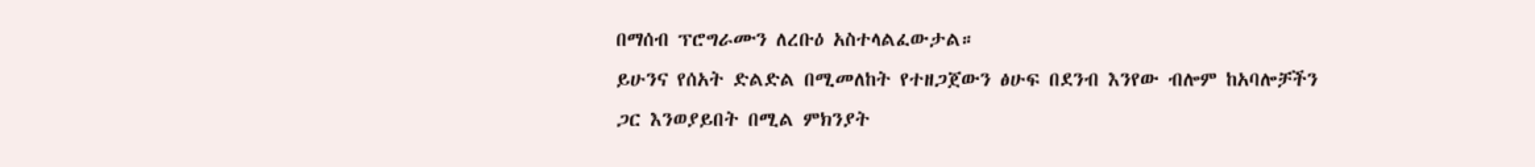በማሰብ ፕሮግራሙን ለረቡዕ አስተላልፈውታል።
ይሁንና የሰአት ድልድል በሚመለከት የተዘጋጀውን ፅሁፍ በደንብ እንየው ብሎም ከአባሎቻችን ጋር እንወያይበት በሚል ምክንያት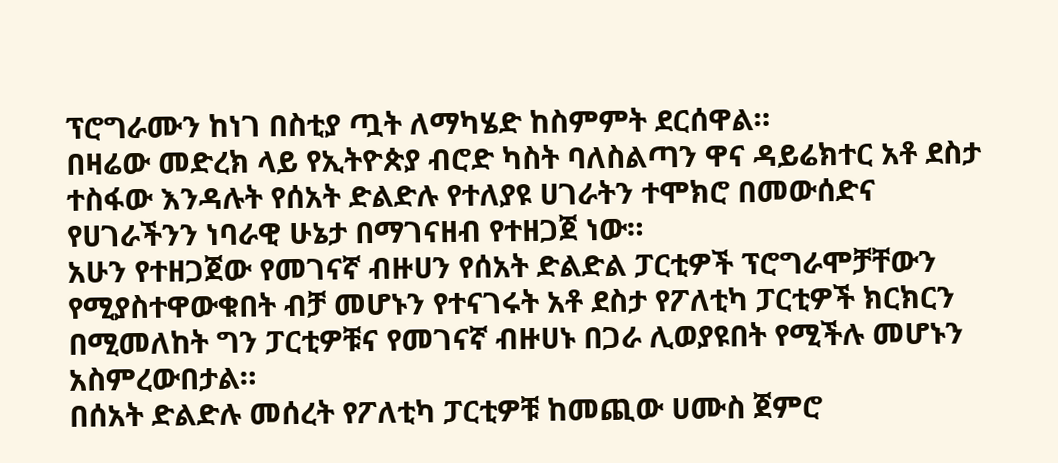ፕሮግራሙን ከነገ በስቲያ ጧት ለማካሄድ ከስምምት ደርሰዋል።
በዛሬው መድረክ ላይ የኢትዮጵያ ብሮድ ካስት ባለስልጣን ዋና ዳይሬክተር አቶ ደስታ ተስፋው እንዳሉት የሰአት ድልድሉ የተለያዩ ሀገራትን ተሞክሮ በመውሰድና የሀገራችንን ነባራዊ ሁኔታ በማገናዘብ የተዘጋጀ ነው።
አሁን የተዘጋጀው የመገናኛ ብዙሀን የሰአት ድልድል ፓርቲዎች ፕሮግራሞቻቸውን የሚያስተዋውቁበት ብቻ መሆኑን የተናገሩት አቶ ደስታ የፖለቲካ ፓርቲዎች ክርክርን በሚመለከት ግን ፓርቲዎቹና የመገናኛ ብዙሀኑ በጋራ ሊወያዩበት የሚችሉ መሆኑን አስምረውበታል።
በሰአት ድልድሉ መሰረት የፖለቲካ ፓርቲዎቹ ከመጪው ሀሙስ ጀምሮ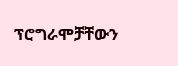ፕሮግራሞቻቸውን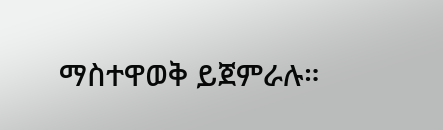ማስተዋወቅ ይጀምራሉ።